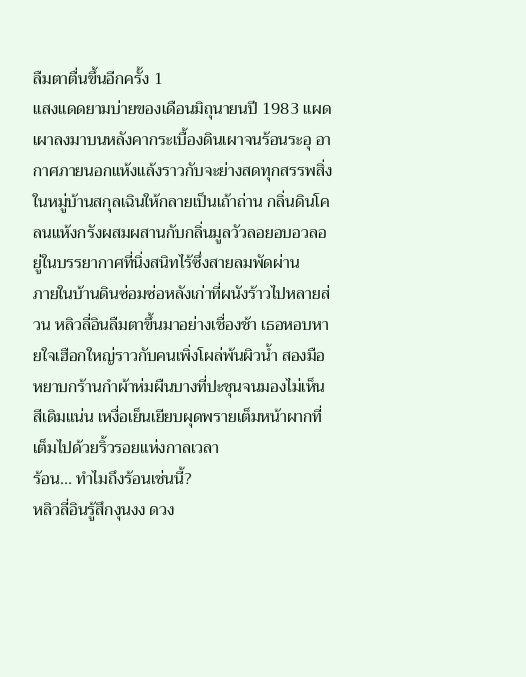ลืมตาตื่นขึ้นอีกครั้ง 1
แสงแดดยามบ่ายของเดือนมิถุนายนปี 1983 แผดเผาลงมาบนหลังคากระเบื้องดินเผาจนร้อนระอุ อากาศภายนอกแห้งแล้งราวกับจะย่างสดทุกสรรพสิ่งในหมู่บ้านสกุลเฉินให้กลายเป็นเถ้าถ่าน กลิ่นดินโคลนแห้งกรังผสมผสานกับกลิ่นมูลวัวลอยอบอวลอยู่ในบรรยากาศที่นิ่งสนิทไร้ซึ่งสายลมพัดผ่าน
ภายในบ้านดินซ่อมซ่อหลังเก่าที่ผนังร้าวไปหลายส่วน หลิวลี่อินลืมตาขึ้นมาอย่างเชื่องช้า เธอหอบหายใจเฮือกใหญ่ราวกับคนเพิ่งโผล่พ้นผิวน้ำ สองมือหยาบกร้านกำผ้าห่มผืนบางที่ปะชุนจนมองไม่เห็นสีเดิมแน่น เหงื่อเย็นเยียบผุดพรายเต็มหน้าผากที่เต็มไปด้วยริ้วรอยแห่งกาลเวลา
ร้อน... ทำไมถึงร้อนเช่นนี้?
หลิวลี่อินรู้สึกงุนงง ดวง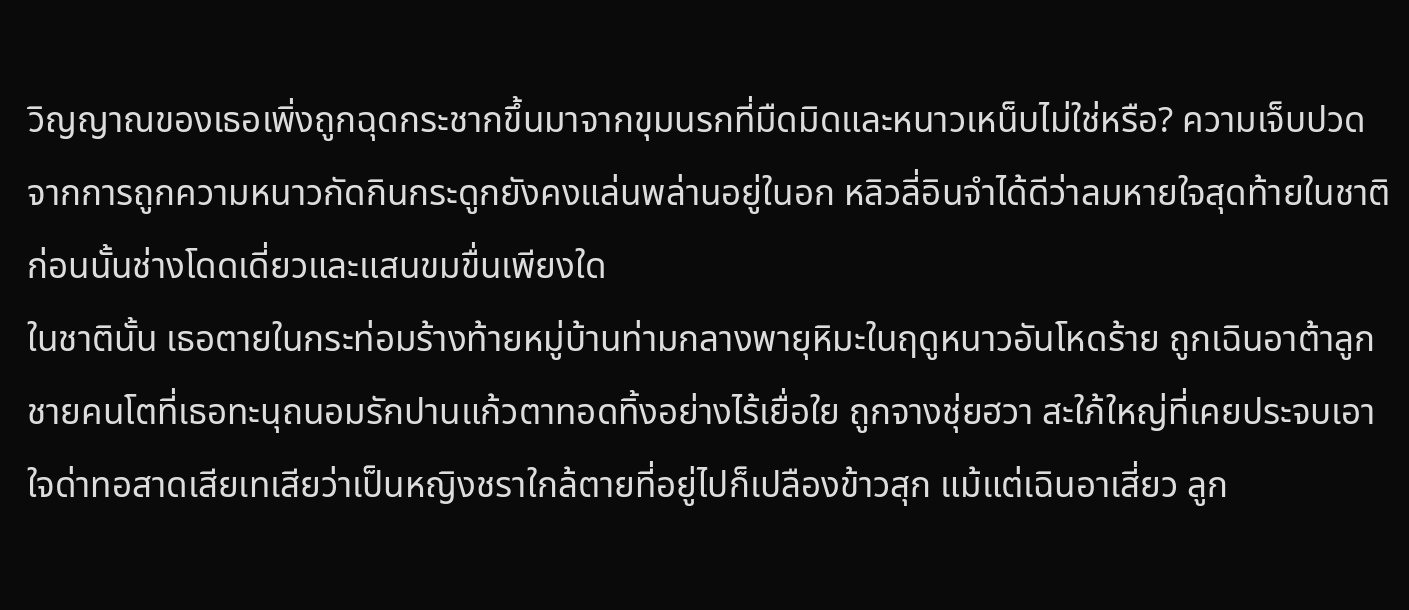วิญญาณของเธอเพิ่งถูกฉุดกระชากขึ้นมาจากขุมนรกที่มืดมิดและหนาวเหน็บไม่ใช่หรือ? ความเจ็บปวดจากการถูกความหนาวกัดกินกระดูกยังคงแล่นพล่านอยู่ในอก หลิวลี่อินจำได้ดีว่าลมหายใจสุดท้ายในชาติก่อนนั้นช่างโดดเดี่ยวและแสนขมขื่นเพียงใด
ในชาตินั้น เธอตายในกระท่อมร้างท้ายหมู่บ้านท่ามกลางพายุหิมะในฤดูหนาวอันโหดร้าย ถูกเฉินอาต้าลูกชายคนโตที่เธอทะนุถนอมรักปานแก้วตาทอดทิ้งอย่างไร้เยื่อใย ถูกจางชุ่ยฮวา สะใภ้ใหญ่ที่เคยประจบเอาใจด่าทอสาดเสียเทเสียว่าเป็นหญิงชราใกล้ตายที่อยู่ไปก็เปลืองข้าวสุก แม้แต่เฉินอาเสี่ยว ลูก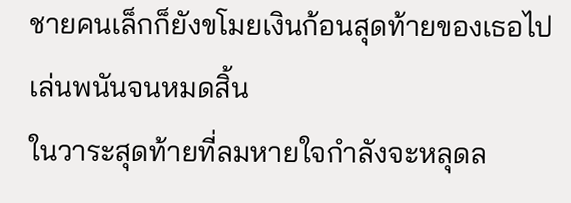ชายคนเล็กก็ยังขโมยเงินก้อนสุดท้ายของเธอไปเล่นพนันจนหมดสิ้น
ในวาระสุดท้ายที่ลมหายใจกำลังจะหลุดล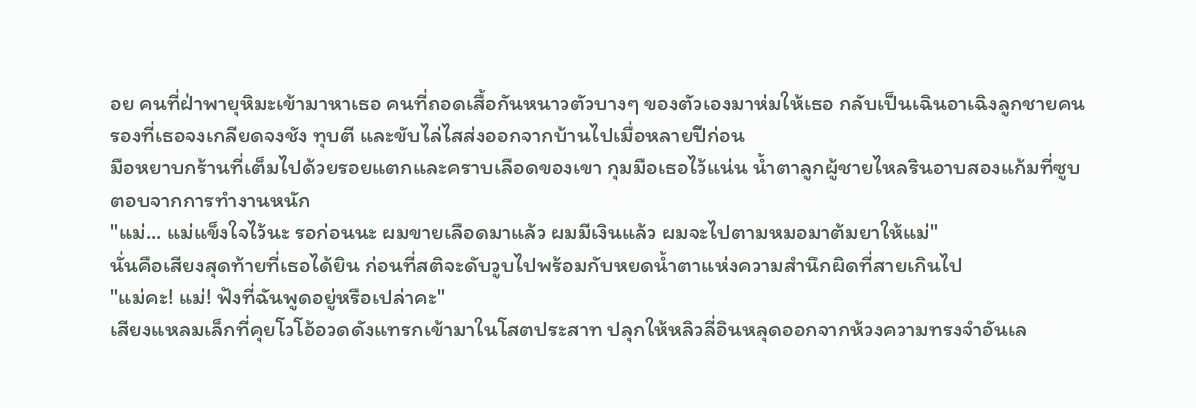อย คนที่ฝ่าพายุหิมะเข้ามาหาเธอ คนที่ถอดเสื้อกันหนาวตัวบางๆ ของตัวเองมาห่มให้เธอ กลับเป็นเฉินอาเฉิงลูกชายคนรองที่เธอจงเกลียดจงชัง ทุบตี และขับไล่ไสส่งออกจากบ้านไปเมื่อหลายปีก่อน
มือหยาบกร้านที่เต็มไปด้วยรอยแตกและคราบเลือดของเขา กุมมือเธอไว้แน่น น้ำตาลูกผู้ชายไหลรินอาบสองแก้มที่ซูบตอบจากการทำงานหนัก
"แม่... แม่แข็งใจไว้นะ รอก่อนนะ ผมขายเลือดมาแล้ว ผมมีเงินแล้ว ผมจะไปตามหมอมาต้มยาให้แม่"
นั่นคือเสียงสุดท้ายที่เธอได้ยิน ก่อนที่สติจะดับวูบไปพร้อมกับหยดน้ำตาแห่งความสำนึกผิดที่สายเกินไป
"แม่คะ! แม่! ฟังที่ฉันพูดอยู่หรือเปล่าคะ"
เสียงแหลมเล็กที่คุยโวโอ้อวดดังแทรกเข้ามาในโสตประสาท ปลุกให้หลิวลี่อินหลุดออกจากห้วงความทรงจำอันเล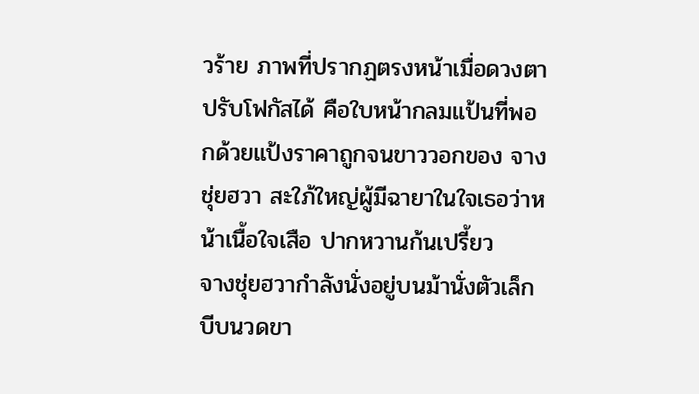วร้าย ภาพที่ปรากฏตรงหน้าเมื่อดวงตาปรับโฟกัสได้ คือใบหน้ากลมแป้นที่พอกด้วยแป้งราคาถูกจนขาววอกของ จางชุ่ยฮวา สะใภ้ใหญ่ผู้มีฉายาในใจเธอว่าหน้าเนื้อใจเสือ ปากหวานก้นเปรี้ยว
จางชุ่ยฮวากำลังนั่งอยู่บนม้านั่งตัวเล็ก บีบนวดขา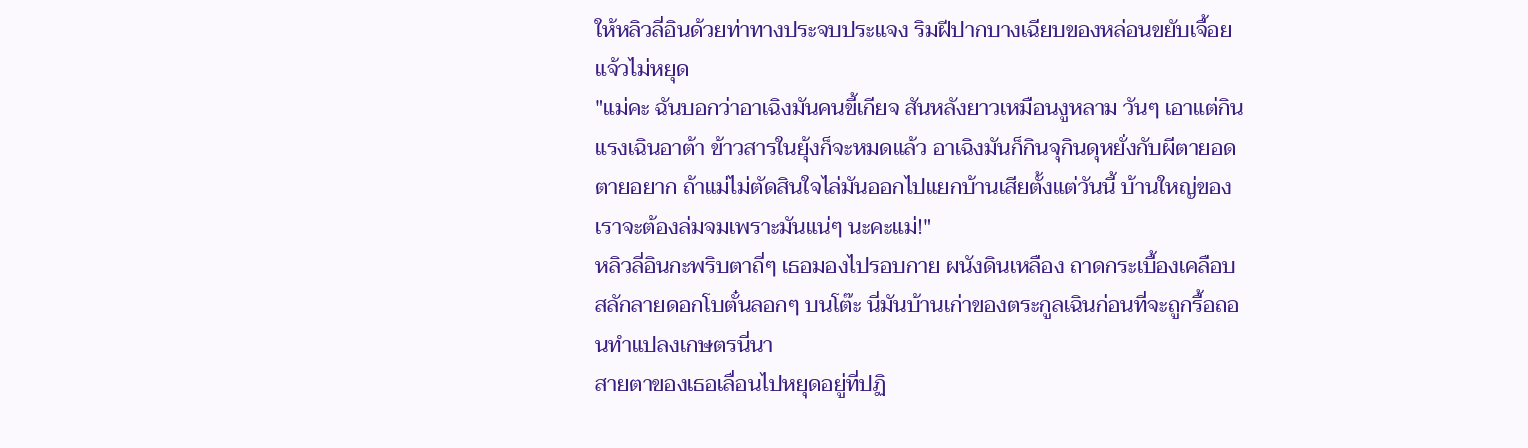ให้หลิวลี่อินด้วยท่าทางประจบประแจง ริมฝีปากบางเฉียบของหล่อนขยับเจื้อยแจ้วไม่หยุด
"แม่คะ ฉันบอกว่าอาเฉิงมันคนขี้เกียจ สันหลังยาวเหมือนงูหลาม วันๆ เอาแต่กินแรงเฉินอาต้า ข้าวสารในยุ้งก็จะหมดแล้ว อาเฉิงมันก็กินจุกินดุหยั่งกับผีตายอดตายอยาก ถ้าแม่ไม่ตัดสินใจไล่มันออกไปแยกบ้านเสียตั้งแต่วันนี้ บ้านใหญ่ของเราจะต้องล่มจมเพราะมันแน่ๆ นะคะแม่!"
หลิวลี่อินกะพริบตาถี่ๆ เธอมองไปรอบกาย ผนังดินเหลือง ถาดกระเบื้องเคลือบสลักลายดอกโบตั๋นลอกๆ บนโต๊ะ นี่มันบ้านเก่าของตระกูลเฉินก่อนที่จะถูกรื้อถอนทำแปลงเกษตรนี่นา
สายตาของเธอเลื่อนไปหยุดอยู่ที่ปฏิ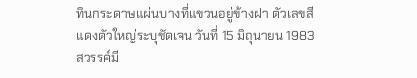ทินกระดาษแผ่นบางที่แขวนอยู่ข้างฝา ตัวเลขสีแดงตัวใหญ่ระบุชัดเจน วันที่ 15 มิถุนายน 1983
สวรรค์มี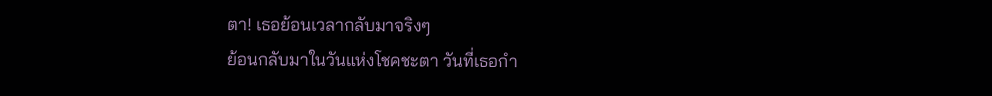ตา! เธอย้อนเวลากลับมาจริงๆ
ย้อนกลับมาในวันแห่งโชคชะตา วันที่เธอกำ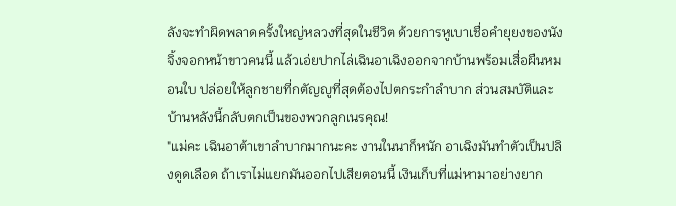ลังจะทำผิดพลาดครั้งใหญ่หลวงที่สุดในชีวิต ด้วยการหูเบาเชื่อคำยุยงของนังจิ้งจอกหน้าขาวคนนี้ แล้วเอ่ยปากไล่เฉินอาเฉิงออกจากบ้านพร้อมเสื่อผืนหมอนใบ ปล่อยให้ลูกชายที่กตัญญูที่สุดต้องไปตกระกำลำบาก ส่วนสมบัติและบ้านหลังนี้กลับตกเป็นของพวกลูกเนรคุณ!
"แม่คะ เฉินอาต้าเขาลำบากมากนะคะ งานในนาก็หนัก อาเฉิงมันทำตัวเป็นปลิงดูดเลือด ถ้าเราไม่แยกมันออกไปเสียตอนนี้ เงินเก็บที่แม่หามาอย่างยาก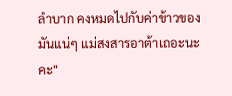ลำบาก คงหมดไปกับค่าข้าวของมันแน่ๆ แม่สงสารอาต้าเถอะนะคะ"